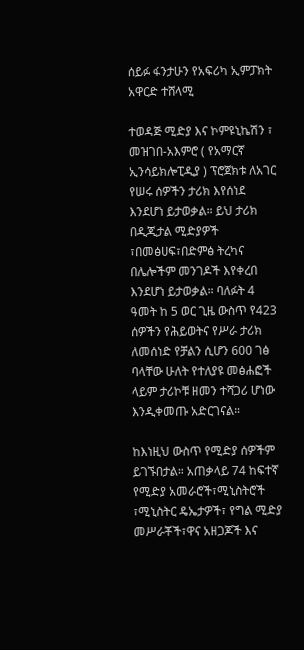ሰይፉ ፋንታሁን የአፍሪካ ኢምፓክት አዋርድ ተሸላሚ

ተወዳጅ ሚድያ እና ኮምዩኒኬሽን ፣ መዝገበ-አእምሮ ( የአማርኛ ኢንሳይክሎፒዲያ ) ፕሮጀክቱ ለአገር የሠሩ ሰዎችን ታሪክ እየሰነደ እንደሆነ ይታወቃል። ይህ ታሪክ በዲጂታል ሚድያዎች ፣በመፅሀፍ፣በድምፅ ትረካና በሌሎችም መንገዶች እየቀረበ እንደሆነ ይታወቃል። ባለፉት 4 ዓመት ከ 5 ወር ጊዜ ውስጥ የ423 ሰዎችን የሕይወትና የሥራ ታሪክ ለመሰነድ የቻልን ሲሆን 600 ገፅ ባላቸው ሁለት የተለያዩ መፅሐፎች ላይም ታሪኮቹ ዘመን ተሻጋሪ ሆነው እንዲቀመጡ አድርገናል።

ከእነዚህ ውስጥ የሚድያ ሰዎችም ይገኙበታል። አጠቃላይ 74 ከፍተኛ የሚድያ አመራሮች፣ሚኒስትሮች ፣ሚኒስትር ዴኤታዎች፣ የግል ሚድያ መሥራቾች፣ዋና አዘጋጆች እና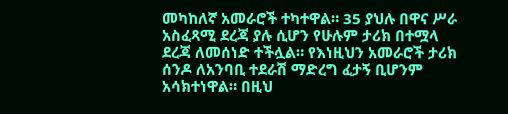መካከለኛ አመራሮች ተካተዋል። 35 ያህሉ በዋና ሥራ አስፈጻሚ ደረጃ ያሉ ሲሆን የሁሉም ታሪክ በተሟላ ደረጃ ለመሰነድ ተችሏል። የእነዚህን አመራሮች ታሪክ ሰንዶ ለአንባቢ ተደራሽ ማድረግ ፈታኝ ቢሆንም አሳክተነዋል። በዚህ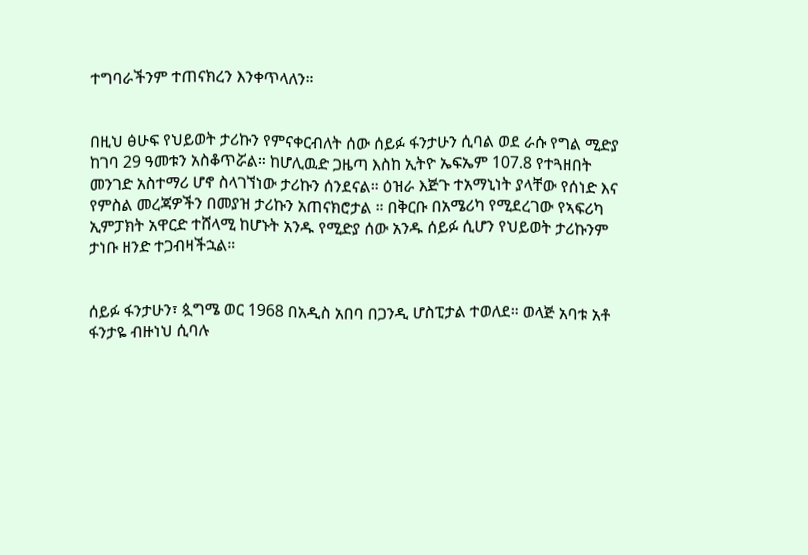ተግባራችንም ተጠናክረን እንቀጥላለን።


በዚህ ፅሁፍ የህይወት ታሪኩን የምናቀርብለት ሰው ሰይፉ ፋንታሁን ሲባል ወደ ራሱ የግል ሚድያ ከገባ 29 ዓመቱን አስቆጥሯል። ከሆሊዉድ ጋዜጣ እስከ ኢትዮ ኤፍኤም 107.8 የተጓዘበት መንገድ አስተማሪ ሆኖ ስላገኘነው ታሪኩን ሰንደናል። ዕዝራ እጅጉ ተአማኒነት ያላቸው የሰነድ እና የምስል መረጃዎችን በመያዝ ታሪኩን አጠናክሮታል ። በቅርቡ በአሜሪካ የሚደረገው የኣፍሪካ ኢምፓክት አዋርድ ተሸላሚ ከሆኑት አንዱ የሚድያ ሰው አንዱ ሰይፉ ሲሆን የህይወት ታሪኩንም ታነቡ ዘንድ ተጋብዛችኋል።


ሰይፉ ፋንታሁን፣ ጷግሜ ወር 1968 በአዲስ አበባ በጋንዲ ሆስፒታል ተወለደ። ወላጅ አባቱ አቶ ፋንታዬ ብዙነህ ሲባሉ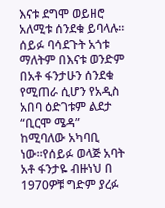እናቱ ደግሞ ወይዘሮ አለሚቱ ሰንደቁ ይባላሉ። ሰይፉ ባሳደጉት አጎቱ ማለትም በእናቱ ወንድም በአቶ ፋንታሁን ሰንደቁ የሚጠራ ሲሆን የአዲስ አበባ ዕድገቱም ልደታ “ቢርሞ ሜዳ” ከሚባለው አካባቢ ነው።የሰይፉ ወላጅ አባት አቶ ፋንታዬ ብዙነህ በ 1970ዎቹ ግድም ያረፉ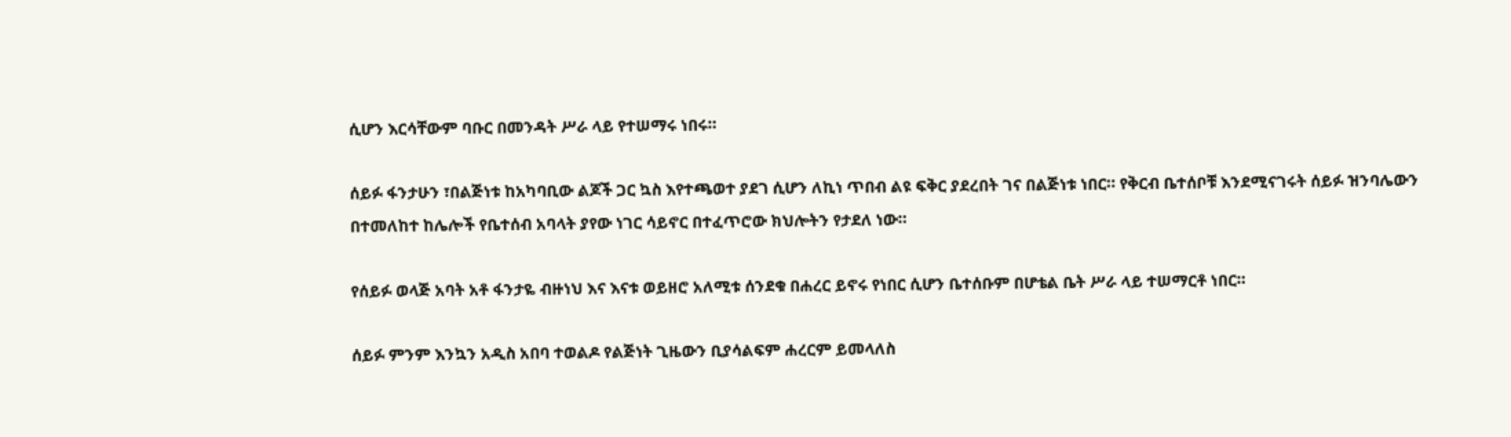ሲሆን እርሳቸውም ባቡር በመንዳት ሥራ ላይ የተሠማሩ ነበሩ።

ሰይፉ ፋንታሁን ፣በልጅነቱ ከአካባቢው ልጆች ጋር ኳስ እየተጫወተ ያደገ ሲሆን ለኪነ ጥበብ ልዩ ፍቅር ያደረበት ገና በልጅነቱ ነበር። የቅርብ ቤተሰቦቹ እንደሚናገሩት ሰይፉ ዝንባሌውን በተመለከተ ከሌሎች የቤተሰብ አባላት ያየው ነገር ሳይኖር በተፈጥሮው ክህሎትን የታደለ ነው።

የሰይፉ ወላጅ አባት አቶ ፋንታዬ ብዙነህ እና እናቱ ወይዘሮ አለሚቱ ሰንደቁ በሐረር ይኖሩ የነበር ሲሆን ቤተሰቡም በሆቴል ቤት ሥራ ላይ ተሠማርቶ ነበር።

ሰይፉ ምንም እንኳን አዲስ አበባ ተወልዶ የልጅነት ጊዜውን ቢያሳልፍም ሐረርም ይመላለስ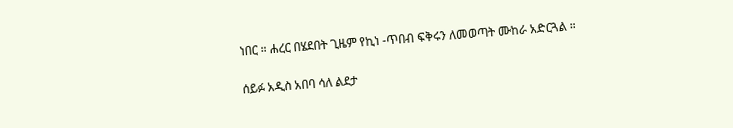ነበር ። ሐረር በሄደበት ጊዜም የኪነ -ጥበብ ፍቅሩን ለመወጣት ሙከራ አድርጓል ።

ሰይፉ አዲስ አበባ ሳለ ልደታ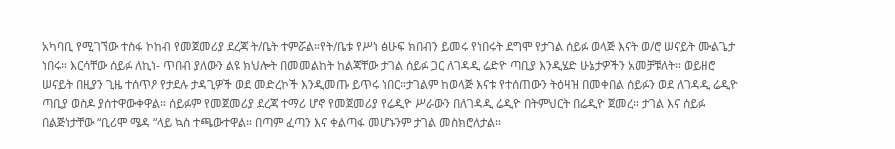አካባቢ የሚገኘው ተስፋ ኮከብ የመጀመሪያ ደረጃ ት/ቤት ተምሯል።የት/ቤቱ የሥነ ፅሁፍ ክበብን ይመሩ የነበሩት ደግሞ የታገል ሰይፉ ወላጅ እናት ወ/ሮ ሠናይት ሙልጌታ ነበሩ። እርሳቸው ሰይፉ ለኪነ- ጥበብ ያለውን ልዩ ክህሎት በመመልከት ከልጃቸው ታገል ሰይፉ ጋር ለገዳዲ ሬድዮ ጣቢያ እንዲሄድ ሁኔታዎችን አመቻቹለት። ወይዘሮ ሠናይት በዚያን ጊዜ ተሰጥዖ የታደሉ ታዳጊዎች ወደ መድረኮች እንዲመጡ ይጥሩ ነበር።ታገልም ከወላጅ እናቱ የተሰጠውን ትዕዛዝ በመቀበል ሰይፉን ወደ ለገዳዲ ሬዲዮ ጣቢያ ወስዶ ያሰተዋውቀዋል። ሰይፉም የመጀመሪያ ደረጃ ተማሪ ሆኖ የመጀመሪያ የሬዲዮ ሥራውን በለገዳዲ ሬዲዮ በትምህርት በሬዲዮ ጀመረ። ታገል እና ሰይፉ በልጅነታቸው “ቢሪሞ ሜዳ “ላይ ኳስ ተጫውተዋል። በጣም ፈጣን እና ቀልጣፋ መሆኑንም ታገል መስክሮለታል።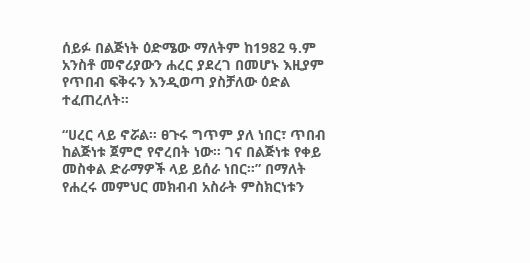ሰይፉ በልጅነት ዕድሜው ማለትም ከ1982 ዓ.ም አንስቶ መኖሪያውን ሐረር ያደረገ በመሆኑ እዚያም የጥበብ ፍቅሩን እንዲወጣ ያስቻለው ዕድል ተፈጠረለት።

“ሀረር ላይ ኖሯል። ፀጉሩ ግጥም ያለ ነበር፣ ጥበብ ከልጅነቱ ጀምሮ የኖረበት ነው። ገና በልጅነቱ የቀይ መስቀል ድራማዎች ላይ ይሰራ ነበር።” በማለት የሐረሩ መምህር መክብብ አስራት ምስክርነቱን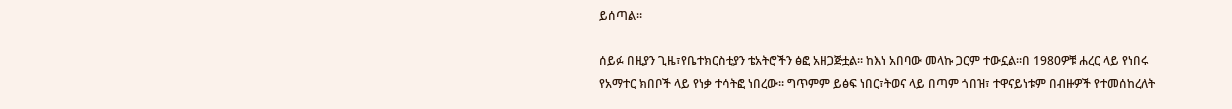ይሰጣል።

ሰይፉ በዚያን ጊዜ፣የቤተክርስቲያን ቴአትሮችን ፅፎ አዘጋጅቷል። ከእነ አበባው መላኩ ጋርም ተውኗል።በ 1980ዎቹ ሐረር ላይ የነበሩ የአማተር ክበቦች ላይ የነቃ ተሳትፎ ነበረው። ግጥምም ይፅፍ ነበር፣ትወና ላይ በጣም ጎበዝ፣ ተዋናይነቱም በብዙዎች የተመሰከረለት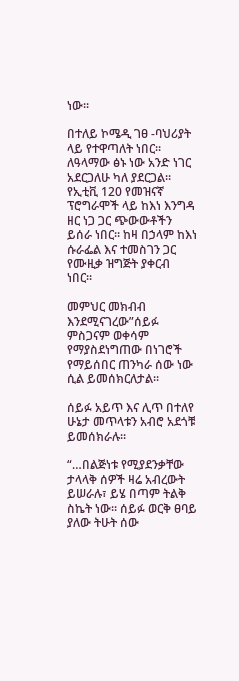ነው።

በተለይ ኮሜዲ ገፀ -ባህሪያት ላይ የተዋጣለት ነበር። ለዓላማው ፅኑ ነው አንድ ነገር አደርጋለሁ ካለ ያደርጋል። የኢቲቪ 120 የመዝናኛ ፕሮግራሞች ላይ ከእነ እንግዳ ዘር ነጋ ጋር ጭውውቶችን ይሰራ ነበር። ከዛ በኃላም ከእነ ሱራፌል እና ተመስገን ጋር የሙዚቃ ዝግጅት ያቀርብ ነበር።

መምህር መክብብ እንደሚናገረው”ሰይፉ ምስጋናም ወቀሳም የማያስደነግጠው በነገሮች የማይሰበር ጠንካራ ሰው ነው ሲል ይመሰክርለታል።

ሰይፉ አይጥ እና ሊጥ በተለየ ሁኔታ መጥላቱን አብሮ አደጎቹ ይመሰክራሉ።

“…በልጅነቱ የሚያደንቃቸው ታላላቅ ሰዎች ዛሬ አብረውት ይሠራሉ፣ ይሄ በጣም ትልቅ ስኬት ነው። ሰይፉ ወርቅ ፀባይ ያለው ትሁት ሰው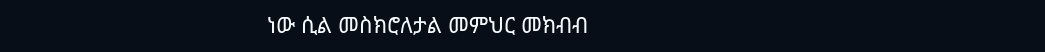ነው ሲል መስክሮለታል መምህር መክብብ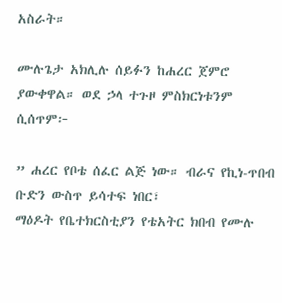አስራት።

ሙሉጌታ አክሊሉ ሰይፉን ከሐረር ጀምሮ ያውቀዋል። ወደ ኃላ ተጉዞ ምስክርነቱንም ሲሰጥም፦

” ሐረር የቦቴ ሰፈር ልጅ ነው። ብራና የኪነ-ጥበብ ቡድን ውስጥ ይሳተፍ ነበር፣
ማዕዶት የቤተክርስቲያን የቴአትር ክበብ የሙሉ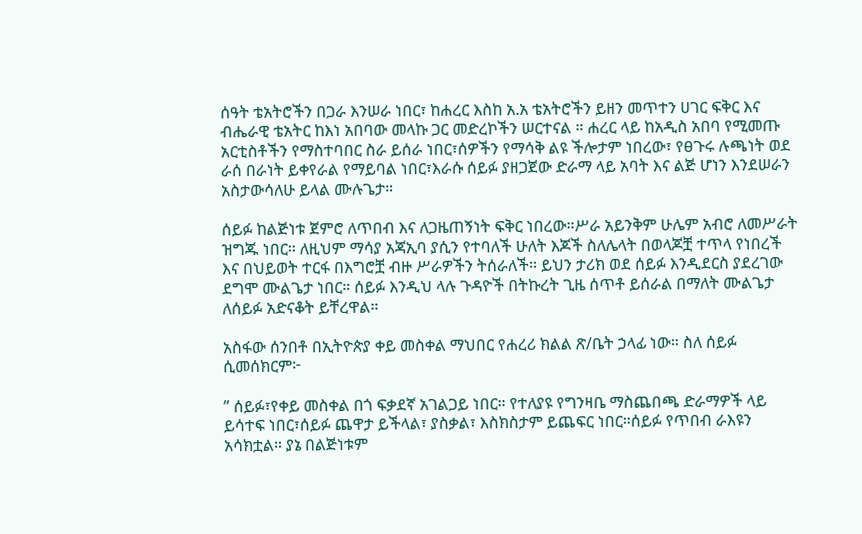ሰዓት ቴአትሮችን በጋራ እንሠራ ነበር፣ ከሐረር እስከ አ.አ ቴአትሮችን ይዘን መጥተን ሀገር ፍቅር እና ብሔራዊ ቴአትር ከእነ አበባው መላኩ ጋር መድረኮችን ሠርተናል ። ሐረር ላይ ከአዲስ አበባ የሚመጡ አርቲስቶችን የማስተባበር ስራ ይሰራ ነበር፣ሰዎችን የማሳቅ ልዩ ችሎታም ነበረው፣ የፀጉሩ ሉጫነት ወደ ራሰ በራነት ይቀየራል የማይባል ነበር፣እራሱ ሰይፉ ያዘጋጀው ድራማ ላይ አባት እና ልጅ ሆነን እንደሠራን አስታውሳለሁ ይላል ሙሉጌታ።

ሰይፉ ከልጅነቱ ጀምሮ ለጥበብ እና ለጋዜጠኝነት ፍቅር ነበረው።ሥራ አይንቅም ሁሌም አብሮ ለመሥራት ዝግጁ ነበር። ለዚህም ማሳያ አጃኢባ ያሲን የተባለች ሁለት እጆች ስለሌላት በወላጆቿ ተጥላ የነበረች እና በህይወት ተርፋ በእግሮቿ ብዙ ሥራዎችን ትሰራለች። ይህን ታሪክ ወደ ሰይፉ እንዲደርስ ያደረገው ደግሞ ሙልጌታ ነበር። ሰይፉ እንዲህ ላሉ ጉዳዮች በትኩረት ጊዜ ሰጥቶ ይሰራል በማለት ሙልጌታ ለሰይፉ አድናቆት ይቸረዋል።

አስፋው ሰንበቶ በኢትዮጵያ ቀይ መስቀል ማህበር የሐረሪ ክልል ጽ/ቤት ኃላፊ ነው። ስለ ሰይፉ ሲመሰክርም፦

” ሰይፉ፣የቀይ መስቀል በጎ ፍቃደኛ አገልጋይ ነበር። የተለያዩ የግንዛቤ ማስጨበጫ ድራማዎች ላይ ይሳተፍ ነበር፣ሰይፉ ጨዋታ ይችላል፣ ያስቃል፣ እስክስታም ይጨፍር ነበር።ሰይፉ የጥበብ ራእዩን አሳክቷል። ያኔ በልጅነቱም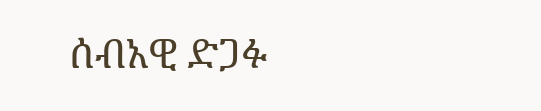ሰብአዊ ድጋፉ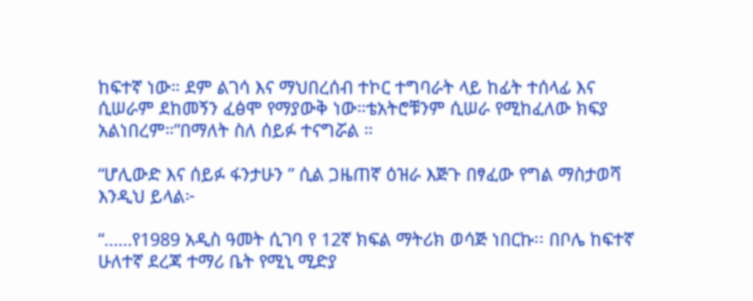ከፍተኛ ነው። ደም ልገሳ እና ማህበረሰብ ተኮር ተግባራት ላይ ከፊት ተሰላፊ እና ሲሠራም ደከመኝን ፈፅሞ የማያውቅ ነው።ቴአትሮቹንም ሲሠራ የሚከፈለው ክፍያ አልነበረም።”በማለት ስለ ሰይፉ ተናግሯል ።

“ሆሊውድ እና ሰይፉ ፋንታሁን ” ሲል ጋዜጠኛ ዕዝራ እጅጉ በፃፈው የግል ማስታወሻ እንዲህ ይላል፦

“……የ1989 አዲስ ዓመት ሲገባ የ 12ኛ ክፍል ማትሪክ ወሳጅ ነበርኩ፡፡ በቦሌ ከፍተኛ ሁለተኛ ደረጃ ተማሪ ቤት የሚኒ ሚድያ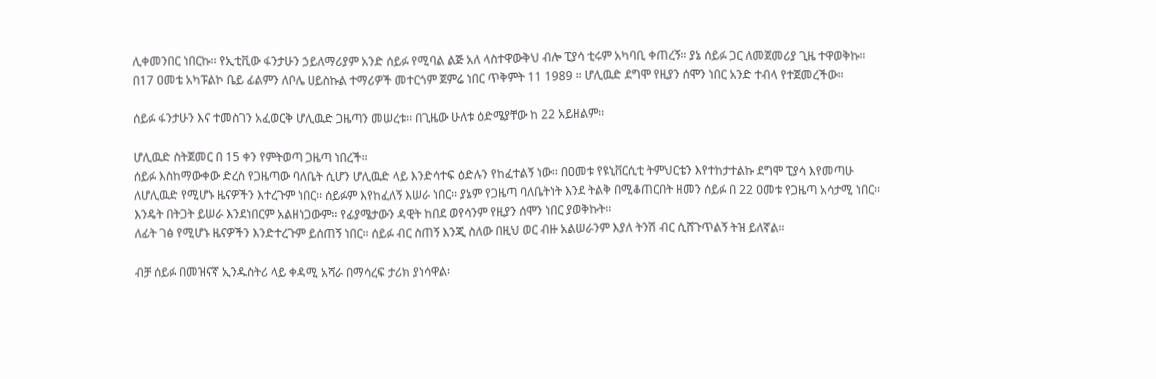ሊቀመንበር ነበርኩ፡፡ የኢቲቪው ፋንታሁን ኃይለማሪያም አንድ ሰይፉ የሚባል ልጅ አለ ላስተዋውቅህ ብሎ ፒያሳ ቲሩም አካባቢ ቀጠረኝ። ያኔ ሰይፉ ጋር ለመጀመሪያ ጊዜ ተዋወቅኩ።
በ17 ዐመቴ አካፑልኮ ቤይ ፊልምን ለቦሌ ሀይስኩል ተማሪዎች መተርጎም ጀምሬ ነበር ጥቅምት 11 1989 ። ሆሊዉድ ደግሞ የዚያን ሰሞን ነበር አንድ ተብላ የተጀመረችው።

ሰይፉ ፋንታሁን እና ተመስገን አፈወርቅ ሆሊዉድ ጋዜጣን መሠረቱ፡፡ በጊዜው ሁለቱ ዕድሜያቸው ከ 22 አይዘልም፡፡

ሆሊዉድ ስትጀመር በ 15 ቀን የምትወጣ ጋዜጣ ነበረች።
ሰይፉ እስከማውቀው ድረስ የጋዜጣው ባለቤት ሲሆን ሆሊዉድ ላይ እንድሳተፍ ዕድሉን የከፈተልኝ ነው፡፡ በዐመቱ የዩኒቨርሲቲ ትምህርቴን እየተከታተልኩ ደግሞ ፒያሳ እየመጣሁ ለሆሊዉድ የሚሆኑ ዜናዎችን እተረጉም ነበር፡፡ ሰይፉም እየከፈለኝ እሠራ ነበር፡፡ ያኔም የጋዜጣ ባለቤትነት እንደ ትልቅ በሚቆጠርበት ዘመን ሰይፉ በ 22 ዐመቱ የጋዜጣ አሳታሚ ነበር፡፡ እንዴት በትጋት ይሠራ እንደነበርም አልዘነጋውም፡፡ የፊያሜታውን ዳዊት ከበደ ወየሳንም የዚያን ሰሞን ነበር ያወቅኩት፡፡
ለፊት ገፅ የሚሆኑ ዜናዎችን እንድተረጉም ይሰጠኝ ነበር። ሰይፉ ብር ስጠኝ እንጂ ስለው በዚህ ወር ብዙ አልሠራንም እያለ ትንሽ ብር ሲሸጉጥልኝ ትዝ ይለኛል።

ብቻ ሰይፉ በመዝናኛ ኢንዱስትሪ ላይ ቀዳሚ አሻራ በማሳረፍ ታሪክ ያነሳዋል፡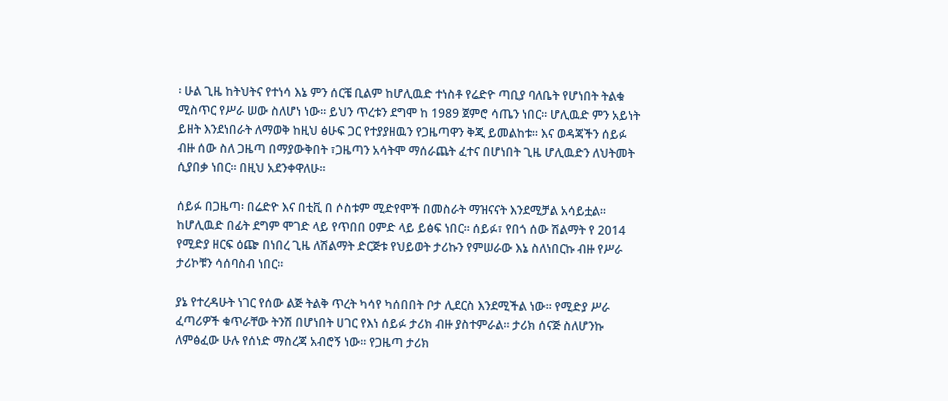፡ ሁል ጊዜ ከትህትና የተነሳ እኔ ምን ሰርቼ ቢልም ከሆሊዉድ ተነስቶ የሬድዮ ጣቢያ ባለቤት የሆነበት ትልቁ ሚስጥር የሥራ ሠው ስለሆነ ነው፡፡ ይህን ጥረቱን ደግሞ ከ 1989 ጀምሮ ሳጤን ነበር፡፡ ሆሊዉድ ምን አይነት ይዘት እንደነበራት ለማወቅ ከዚህ ፅሁፍ ጋር የተያያዘዉን የጋዜጣዋን ቅጂ ይመልከቱ፡፡ እና ወዳጃችን ሰይፉ ብዙ ሰው ስለ ጋዜጣ በማያውቅበት ፣ጋዜጣን አሳትሞ ማሰራጨት ፈተና በሆነበት ጊዜ ሆሊዉድን ለህትመት ሲያበቃ ነበር፡፡ በዚህ አደንቀዋለሁ፡፡

ሰይፉ በጋዜጣ፡ በሬድዮ እና በቲቪ በ ሶስቱም ሚድየሞች በመስራት ማዝናናት እንደሚቻል አሳይቷል፡፡ ከሆሊዉድ በፊት ደግም ሞገድ ላይ የጥበበ ዐምድ ላይ ይፅፍ ነበር። ሰይፉ፣ የበጎ ሰው ሽልማት የ 2014 የሚድያ ዘርፍ ዕጬ በነበረ ጊዜ ለሽልማት ድርጅቱ የህይወት ታሪኩን የምሠራው እኔ ስለነበርኩ ብዙ የሥራ ታሪኮቹን ሳሰባስብ ነበር።

ያኔ የተረዳሁት ነገር የሰው ልጅ ትልቅ ጥረት ካሳየ ካሰበበት ቦታ ሊደርስ እንደሚችል ነው፡፡ የሚድያ ሥራ ፈጣሪዎች ቁጥራቸው ትንሽ በሆነበት ሀገር የእነ ሰይፉ ታሪክ ብዙ ያስተምራል፡፡ ታሪክ ሰናጅ ስለሆንኩ ለምፅፈው ሁሉ የሰነድ ማስረጃ አብሮኝ ነው፡፡ የጋዜጣ ታሪክ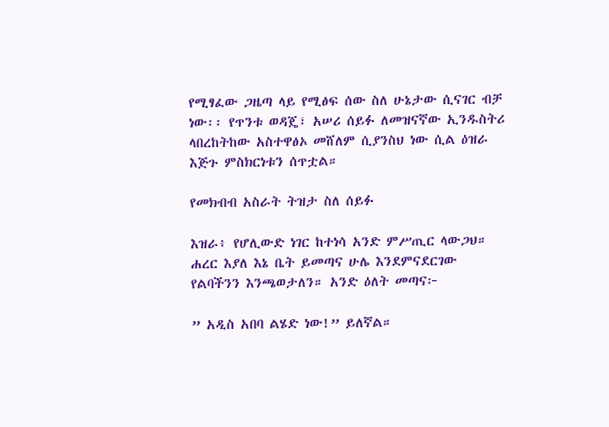የሚፃፈው ጋዜጣ ላይ የሚፅፍ ሰው ስለ ሁኔታው ሲናገር ብቻ ነው፡፡ የጥንቱ ወዳጄ፣ አሠሪ ሰይፉ ለመዝናኛው ኢንዱስትሪ ላበረከትከው አስተዋፅኦ መሸለም ሲያንስህ ነው ሲል ዕዝራ እጅጉ ምስክርነቱን ሰጥቷል።

የመክብብ አስራት ትዝታ ስለ ሰይፉ

እዝራ፥ የሆሊውድ ነገር ከተነሳ አንድ ምሥጢር ላውጋህ። ሐረር እያለ እኔ ቤት ይመጣና ሁሌ እንደምናደርገው የልባችንን እንጫወታለን። አንድ ዕለት መጣና፦

” አዲስ አበባ ልሄድ ነው!” ይለኛል።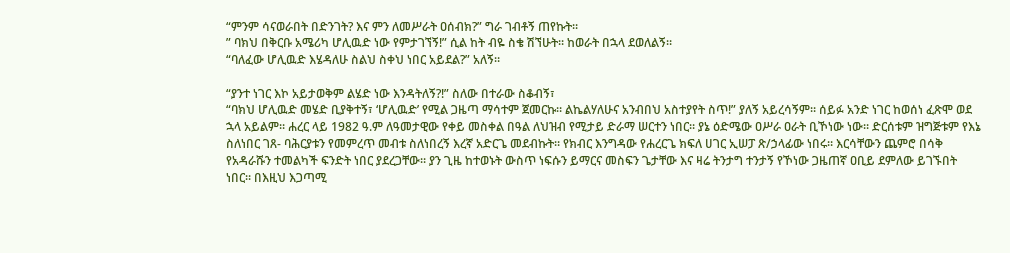“ምንም ሳናወራበት በድንገት? እና ምን ለመሥራት ዐሰብክ?” ግራ ገብቶኝ ጠየኩት።
” ባክህ በቅርቡ አሜሪካ ሆሊዉድ ነው የምታገኘኝ!” ሲል ከት ብዬ ስቄ ሽኘሁት። ከወራት በኋላ ደወለልኝ።
“ባለፈው ሆሊዉድ እሄዳለሁ ስልህ ስቀህ ነበር አይደል?” አለኝ።

“ያንተ ነገር እኮ አይታወቅም ልሄድ ነው እንዳትለኝ?!” ስለው በተራው ስቆብኝ፣
“ባክህ ሆሊዉድ መሄድ ቢያቅተኝ፣ ‘ሆሊዉድ’ የሚል ጋዜጣ ማሳተም ጀመርኩ። ልኬልሃለሁና አንብበህ አስተያየት ስጥ!” ያለኝ አይረሳኝም። ሰይፉ አንድ ነገር ከወሰነ ፈጽሞ ወደ ኋላ አይልም። ሐረር ላይ 1982 ዓ.ም ለዓመታዊው የቀይ መስቀል በዓል ለህዝብ የሚታይ ድራማ ሠርተን ነበር። ያኔ ዕድሜው ዐሥራ ዐራት ቢኾነው ነው። ድርሰቱም ዝግጅቱም የእኔ ስለነበር ገጸ- ባሕርያቱን የመምረጥ መብቱ ስለነበረኝ እረኛ አድርጌ መደብኩት። የክብር እንግዳው የሐረርጌ ክፍለ ሀገር ኢሠፓ ጽ/ኃላፊው ነበሩ። እርሳቸውን ጨምሮ በሳቅ የአዳራሹን ተመልካች ፍንድት ነበር ያደረጋቸው። ያን ጊዜ ከተወኑት ውስጥ ነፍሱን ይማርና መስፍን ጌታቸው እና ዛሬ ትንታግ ተንታኝ የኾነው ጋዜጠኛ ዐቢይ ደምለው ይገኙበት ነበር። በእዚህ እጋጣሚ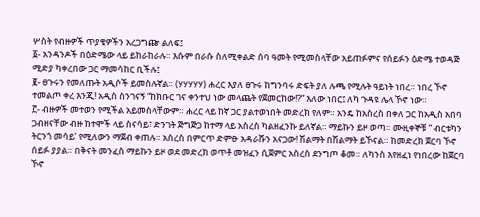ሦስት የብዙዎች ጥያቄዎችን አረጋግጬ ልለፍ፤
፩- አንዳንዶች በዕድሜው ላይ ይከራከራሉ። እሱም በራሱ ስለሚቀልድ ሰባ ዓመት የሚመስላቸው አይጠፉምና የሰይፉን ዕድሜ ተወዳጅ ሚድያ ካቀረበው ጋር ማመሳከር ቢችሉ፤
፪- ፀጉሩን የመለጡት አዲሶች ይመስሉኛል። (ሃሃሃሃሃ) ሐረር እያለ ፀጉሩ ከግንባሩ ድፍት ያለ ሉጫ የሚሉት ዓይነት ነበረ። ነበረ ኾኖ ተመልጦ ቀረ እንጂ! አዲስ ስንገናኝ “ከክቡር ገና ቀንተህ ነው መላጨት የጀመርከው!?” እለው ነበር፤ ለካ ጉዳዩ ሌላ ኾኖ ነው።
፫- ብዙዎች መተወን የሚችል አይመስላቸውም። ሐረር ላይ ከኛ ጋር ያልተወነበት መድረክ የለም። አንዴ ከአስረስ በቀለ ጋር ከአዲስ አበባ ጋብዘናቸው ብዙ ከተሞች ላይ ስናሳይ፣ ድንገት ጅግጅጋ ከተማ ላይ አስረስ ካልዘፈንኩ ይለኛል። ማይኩን ይዞ ወጣ። ሙዚቀኞቹ ” ብርቱካን ትርንጎ መሳይ’ የሚለውን ማጀብ ቀጠሉ። አስረስ በምርጥ ድምፁ አዳራሹን አናጋው! ሽልማት በሽልማት ይኾናል። ከመድረክ ጀርባ ኾኖ ሰይፉ ያያል። በቅናት መንፈስ ማይኩን ይዞ ወደ መድረክ ወጥቶ መዝፈን ሲጀምር አስረስ ደንግጦ ቆመ። ለካንስ እየዘፈነ የነበረው ከጀርባ ኾኖ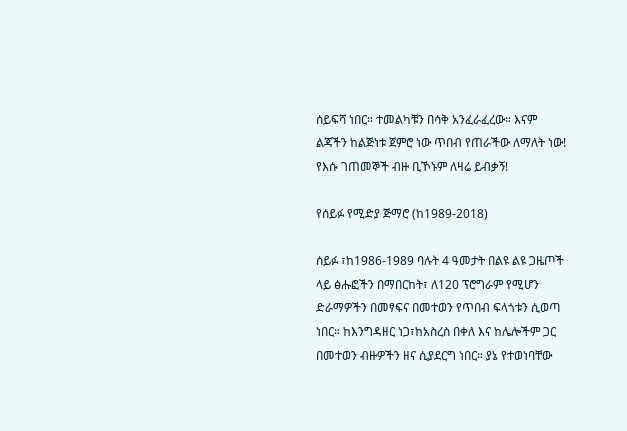ሰይፍሻ ነበር። ተመልካቹን በሳቅ አንፈራፈረው። እናም ልጃችን ከልጅነቱ ጀምሮ ነው ጥበብ የጠራችው ለማለት ነው! የእሱ ገጠመኞች ብዙ ቢኾኑም ለዛሬ ይብቃኝ!

የሰይፉ የሚድያ ጅማሮ (ከ1989-2018)

ሰይፉ ፣ከ1986-1989 ባሉት 4 ዓመታት በልዩ ልዩ ጋዜጦች ላይ ፅሑፎችን በማበርከት፣ ለ120 ፕሮግራም የሚሆን ድራማዎችን በመፃፍና በመተወን የጥበብ ፍላጎቱን ሲወጣ ነበር። ከእንግዳዘር ነጋ፣ከአስረስ በቀለ እና ከሌሎችም ጋር በመተወን ብዙዎችን ዘና ሲያደርግ ነበር። ያኔ የተወነባቸው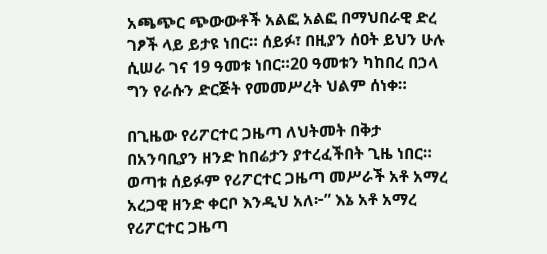አጫጭር ጭውውቶች አልፎ አልፎ በማህበራዊ ድረ ገፆች ላይ ይታዩ ነበር። ሰይፉ፣ በዚያን ሰዐት ይህን ሁሉ ሲሠራ ገና 19 ዓመቱ ነበር።20 ዓመቱን ካከበረ በኃላ ግን የራሱን ድርጅት የመመሥረት ህልም ሰነቀ።

በጊዜው የሪፖርተር ጋዜጣ ለህትመት በቅታ በአንባቢያን ዘንድ ከበሬታን ያተረፈችበት ጊዜ ነበር። ወጣቱ ሰይፉም የሪፖርተር ጋዜጣ መሥራች አቶ አማረ አረጋዊ ዘንድ ቀርቦ እንዲህ አለ፦” እኔ አቶ አማረ የሪፖርተር ጋዜጣ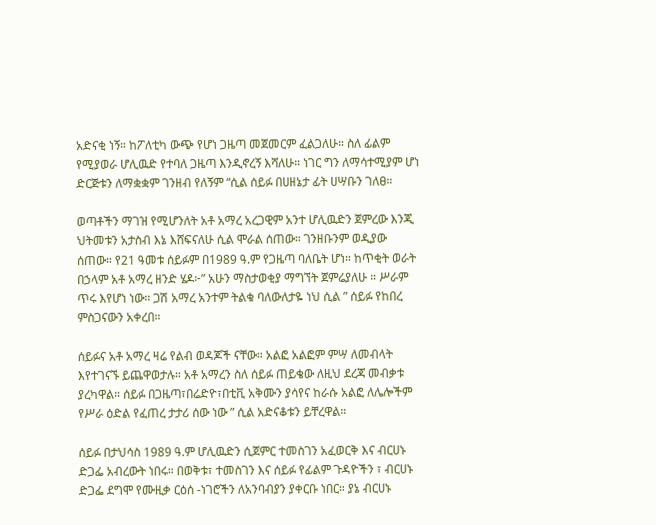አድናቂ ነኝ። ከፖለቲካ ውጭ የሆነ ጋዜጣ መጀመርም ፈልጋለሁ። ስለ ፊልም የሚያወራ ሆሊዉድ የተባለ ጋዜጣ እንዲኖረኝ እሻለሁ። ነገር ግን ለማሳተሚያም ሆነ ድርጅቱን ለማቋቋም ገንዘብ የለኝም “ሲል ሰይፉ በሀዘኔታ ፊት ሀሣቡን ገለፀ።

ወጣቶችን ማገዝ የሚሆንለት አቶ አማረ አረጋዊም አንተ ሆሊዉድን ጀምረው እንጂ ህትመቱን አታስብ እኔ እሸፍናለሁ ሲል ሞራል ሰጠው። ገንዘቡንም ወዲያው ሰጠው። የ21 ዓመቱ ሰይፉም በ1989 ዓ.ም የጋዜጣ ባለቤት ሆነ። ከጥቂት ወራት በኃላም አቶ አማረ ዘንድ ሄዶ፦” አሁን ማስታወቂያ ማግኘት ጀምሬያለሁ ። ሥራም ጥሩ እየሆነ ነው። ጋሽ አማረ አንተም ትልቁ ባለውለታዬ ነህ ሲል ” ሰይፉ የከበረ ምስጋናውን አቀረበ።

ሰይፉና አቶ አማረ ዛሬ የልብ ወዳጆች ናቸው። አልፎ አልፎም ምሣ ለመብላት እየተገናኙ ይጨዋወታሉ። አቶ አማረን ስለ ሰይፉ ጠይቄው ለዚህ ደረጃ መብቃቱ ያረካዋል። ሰይፉ በጋዜጣ፣በሬድዮ፣በቲቪ አቅሙን ያሳየና ከራሱ አልፎ ለሌሎችም የሥራ ዕድል የፈጠረ ታታሪ ሰው ነው ” ሲል አድናቆቱን ይቸረዋል።

ሰይፉ በታህሳስ 1989 ዓ.ም ሆሊዉድን ሲጀምር ተመስገን አፈወርቅ እና ብርሀኑ ድጋፌ አብረውት ነበሩ። በወቅቱ፣ ተመስገን እና ሰይፉ የፊልም ጉዳዮችን ፣ ብርሀኑ ድጋፌ ደግሞ የሙዚቃ ርዕሰ -ነገሮችን ለአንባብያን ያቀርቡ ነበር። ያኔ ብርሀኑ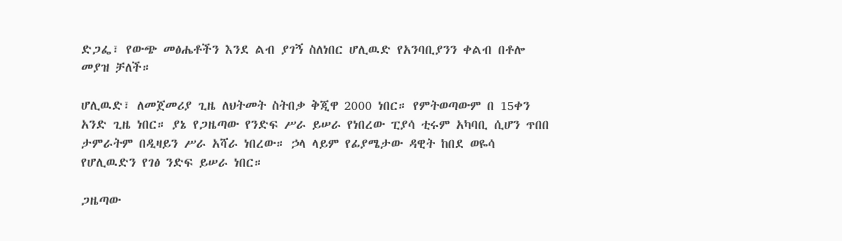ድጋፌ፣ የውጭ መፅሔቶችን እንደ ልብ ያገኝ ስለነበር ሆሊዉድ የአንባቢያንን ቀልብ በቶሎ መያዝ ቻለች።

ሆሊዉድ፣ ለመጀመሪያ ጊዜ ለህትመት ስትበቃ ቅጂዋ 2000 ነበር። የምትወጣውም በ 15ቀን አንድ ጊዜ ነበር። ያኔ የጋዜጣው የንድፍ ሥራ ይሠራ የነበረው ፒያሳ ቲሩም አካባቢ ሲሆን ጥበበ ታምራትም በዲዛይን ሥራ አሻራ ነበረው። ኃላ ላይም የፊያሜታው ዳዊት ከበደ ወዬሳ የሆሊዉድን የገፅ ንድፍ ይሠራ ነበር።

ጋዜጣው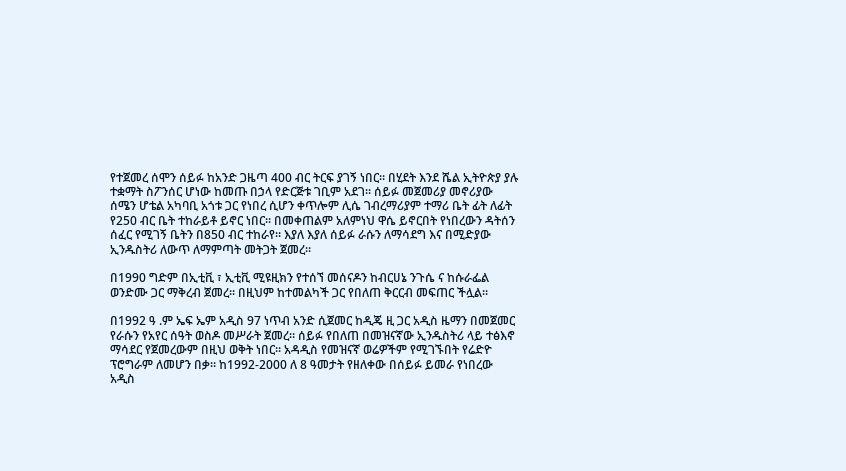የተጀመረ ሰሞን ሰይፉ ከአንድ ጋዜጣ 400 ብር ትርፍ ያገኝ ነበር። በሂደት እንደ ሼል ኢትዮጵያ ያሉ ተቋማት ስፖንሰር ሆነው ከመጡ በኃላ የድርጅቱ ገቢም አደገ። ሰይፉ መጀመሪያ መኖሪያው ሰሜን ሆቴል አካባቢ አጎቱ ጋር የነበረ ሲሆን ቀጥሎም ሊሴ ገብረማሪያም ተማሪ ቤት ፊት ለፊት የ250 ብር ቤት ተከራይቶ ይኖር ነበር። በመቀጠልም አለምነህ ዋሴ ይኖርበት የነበረውን ዳትሰን ሰፈር የሚገኝ ቤትን በ850 ብር ተከራየ። እያለ እያለ ሰይፉ ራሱን ለማሳደግ እና በሚድያው ኢንዱስትሪ ለውጥ ለማምጣት መትጋት ጀመረ።

በ1990 ግድም በኢቲቪ ፣ ኢቲቪ ሚዩዚክን የተሰኘ መሰናዶን ከብርሀኔ ንጉሴ ና ከሱራፌል ወንድሙ ጋር ማቅረብ ጀመረ። በዚህም ከተመልካች ጋር የበለጠ ቅርርብ መፍጠር ችሏል።

በ1992 ዓ .ም ኤፍ ኤም አዲስ 97 ነጥብ አንድ ሲጀመር ከዲጄ ዚ ጋር አዲስ ዜማን በመጀመር የራሱን የአየር ሰዓት ወስዶ መሥራት ጀመረ። ሰይፉ የበለጠ በመዝናኛው ኢንዱስትሪ ላይ ተፅእኖ ማሳደር የጀመረውም በዚህ ወቅት ነበር። አዳዲስ የመዝናኛ ወሬዎችም የሚገኙበት የሬድዮ ፕሮግራም ለመሆን በቃ። ከ1992-2000 ለ 8 ዓመታት የዘለቀው በሰይፉ ይመራ የነበረው አዲስ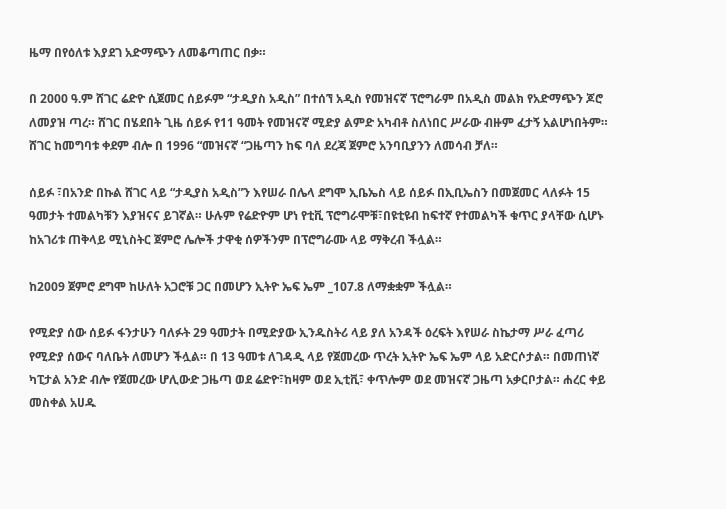ዜማ በየዕለቱ እያደገ አድማጭን ለመቆጣጠር በቃ።

በ 2000 ዓ.ም ሸገር ሬድዮ ሲጀመር ሰይፉም “ታዲያስ አዲስ” በተሰኘ አዲስ የመዝናኛ ፕሮግራም በአዲስ መልክ የአድማጭን ጆሮ ለመያዝ ጣረ። ሸገር በሄደበት ጊዜ ሰይፉ የ11 ዓመት የመዝናኛ ሚድያ ልምድ አካብቶ ስለነበር ሥራው ብዙም ፈታኝ አልሆነበትም። ሸገር ከመግባቱ ቀደም ብሎ በ 1996 “መዝናኛ “ጋዜጣን ከፍ ባለ ደረጃ ጀምሮ አንባቢያንን ለመሳብ ቻለ።

ሰይፉ ፣በአንድ በኩል ሸገር ላይ “ታዲያስ አዲስ”ን እየሠራ በሌላ ደግሞ ኢቤኤስ ላይ ሰይፉ በኢቢኤስን በመጀመር ላለፉት 15 ዓመታት ተመልካቹን እያዝናና ይገኛል። ሁሉም የሬድዮም ሆነ የቲቪ ፕሮግራሞቹ፣በዩቲዩብ ከፍተኛ የተመልካች ቁጥር ያላቸው ሲሆኑ ከአገሪቱ ጠቅላይ ሚኒስትር ጀምሮ ሌሎች ታዋቂ ሰዎችንም በፕሮግራሙ ላይ ማቅረብ ችሏል።

ከ2009 ጀምሮ ደግሞ ከሁለት አጋሮቹ ጋር በመሆን ኢትዮ ኤፍ ኤም _107.8 ለማቋቋም ችሏል።

የሚድያ ሰው ሰይፉ ፋንታሁን ባለፉት 29 ዓመታት በሚድያው ኢንዱስትሪ ላይ ያለ አንዳች ዕረፍት እየሠራ ስኬታማ ሥራ ፈጣሪ የሚድያ ሰውና ባለቤት ለመሆን ችሏል። በ 13 ዓመቱ ለገዳዲ ላይ የጀመረው ጥረት ኢትዮ ኤፍ ኤም ላይ አድርሶታል። በመጠነኛ ካፒታል አንድ ብሎ የጀመረው ሆሊውድ ጋዜጣ ወደ ሬድዮ፣ከዛም ወደ ኢቲቪ፣ ቀጥሎም ወደ መዝናኛ ጋዜጣ አቃርቦታል። ሐረር ቀይ መስቀል አሀዱ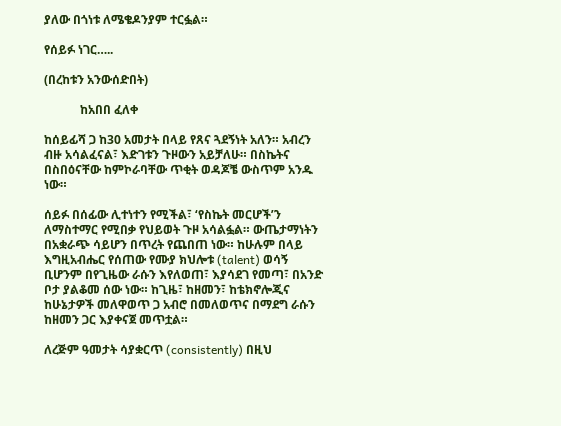ያለው በጎነቱ ለሜቄዶንያም ተርፏል።

የሰይፉ ነገር…..

(በረከቱን አንውሰድበት)

            ከአበበ ፈለቀ

ከሰይፊሻ ጋ ከ30 አመታት በላይ የጸና ጓደኝነት አለን። አብረን ብዙ አሳልፈናል፣ እድገቱን ጉዞውን አይቻለሁ። በስኬትና በስበዕናቸው ከምኮራባቸው ጥቂት ወዳጆቼ ውስጥም አንዱ ነው።

ሰይፉ በሰፊው ሊተነተን የሚችል፣ ‘የስኬት መርሆች’ን ለማስተማር የሚበቃ የህይወት ጉዞ አሳልፏል። ውጤታማነትን በአቋራጭ ሳይሆን በጥረት የጨበጠ ነው። ከሁሉም በላይ እግዚአብሔር የሰጠው የሙያ ክህሎቱ (talent) ወሳኝ ቢሆንም በየጊዜው ራሱን እየለወጠ፣ እያሳደገ የመጣ፣ በአንድ ቦታ ያልቆመ ሰው ነው። ከጊዜ፣ ከዘመን፣ ከቴክኖሎጂና ከሁኔታዎች መለዋወጥ ጋ አብሮ በመለወጥና በማደግ ራሱን ከዘመን ጋር እያቀናጀ መጥቷል።

ለረጅም ዓመታት ሳያቋርጥ (consistently) በዚህ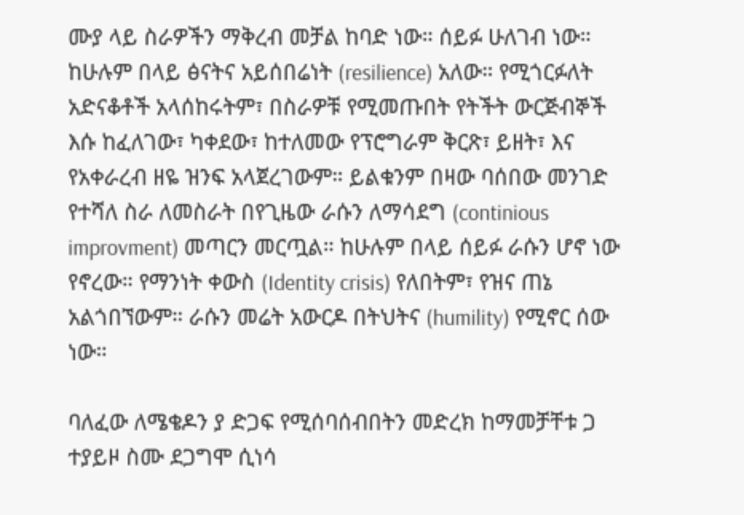ሙያ ላይ ስራዎችን ማቅረብ መቻል ከባድ ነው። ሰይፉ ሁለገብ ነው። ከሁሉም በላይ ፅናትና አይሰበሬነት (resilience) አለው። የሚጎርፉለት አድናቆቶች አላሰከሩትም፣ በስራዎቹ የሚመጡበት የትችት ውርጅብኞች እሱ ከፈለገው፣ ካቀደው፣ ከተለመው የፕሮግራም ቅርጽ፣ ይዘት፣ እና የአቀራረብ ዘዬ ዝንፍ አላጀረገውም። ይልቁንም በዛው ባሰበው መንገድ የተሻለ ስራ ለመስራት በየጊዜው ራሱን ለማሳደግ (continious improvment) መጣርን መርጧል። ከሁሉም በላይ ሰይፉ ራሱን ሆኖ ነው የኖረው። የማንነት ቀውስ (Identity crisis) የለበትም፣ የዝና ጠኔ አልጎበኘውም። ራሱን መሬት አውርዶ በትህትና (humility) የሚኖር ሰው ነው።

ባለፈው ለሜቄዶን ያ ድጋፍ የሚሰባሰብበትን መድረክ ከማመቻቸቱ ጋ ተያይዞ ስሙ ደጋግሞ ሲነሳ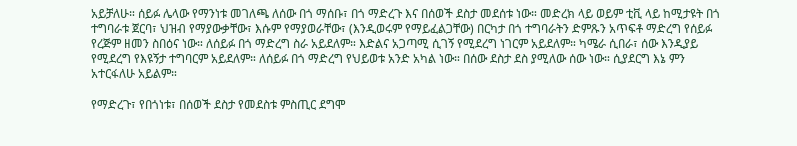አይቻለሁ። ሰይፉ ሌላው የማንነቱ መገለጫ ለሰው በጎ ማሰቡ፣ በጎ ማድረጉ እና በሰወች ደስታ መደሰቱ ነው። መድረክ ላይ ወይም ቲቪ ላይ ከሚታዩት በጎ ተግባራቱ ጀርባ፣ ህዝብ የማያውቃቸው፣ እሱም የማያወራቸው፣ (እንዲወሩም የማይፈልጋቸው) በርካታ በጎ ተግባራትን ድምጹን አጥፍቶ ማድረግ የሰይፉ የረጅም ዘመን ስበዕና ነው። ለሰይፉ በጎ ማድረግ ስራ አይደለም። እድልና አጋጣሚ ሲገኝ የሚደረግ ነገርም አይደለም። ካሜራ ሲበራ፣ ሰው እንዲያይ የሚደረግ የእዩኝታ ተግባርም አይደለም። ለሰይፉ በጎ ማድረግ የህይወቱ አንድ አካል ነው። በሰው ደስታ ደስ ያሚለው ሰው ነው። ሲያደርግ እኔ ምን አተርፋለሁ አይልም።

የማድረጉ፣ የበጎነቱ፣ በሰወች ደስታ የመደስቱ ምስጢር ደግሞ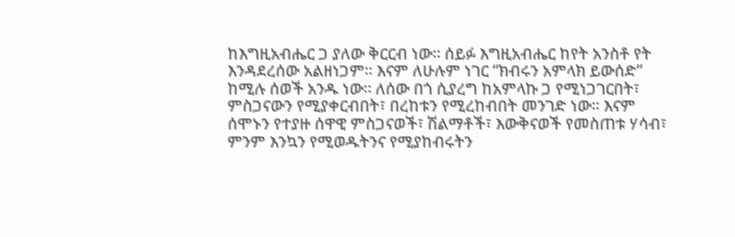ከእግዚአብሔር ጋ ያለው ቅርርብ ነው። ሰይፉ እግዚአብሔር ከየት አንስቶ የት እንዳደረሰው አልዘነጋም። እናም ለሁሉም ነገር “ክብሩን አምላክ ይውሰድ” ከሚሉ ሰወች አንዱ ነው። ለሰው በጎ ሲያረግ ከአምላኩ ጋ የሚነጋገርበት፣ ምስጋናውን የሚያቀርብበት፣ በረከቱን የሚረከብበት መንገድ ነው። እናም ሰሞኑን የተያዙ ሰዋዊ ምስጋናወች፣ ሽልማቶች፣ እውቅናወች የመስጠቱ ሃሳብ፣ ምንም እንኳን የሚወዱትንና የሚያከብሩትን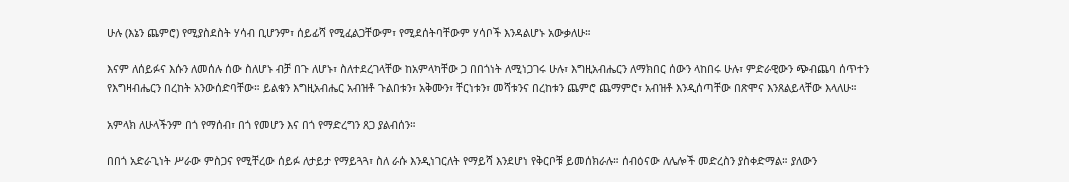ሁሉ (እኔን ጨምሮ) የሚያስደስት ሃሳብ ቢሆንም፣ ሰይፊሻ የሚፈልጋቸውም፣ የሚደሰትባቸውም ሃሳቦች እንዳልሆኑ አውቃለሁ።

እናም ለሰይፉና እሱን ለመሰሉ ሰው ስለሆኑ ብቻ በጉ ለሆኑ፣ ስለተደረገላቸው ከአምላካቸው ጋ በበጎነት ለሚነጋገሩ ሁሉ፣ እግዚአብሔርን ለማክበር ሰውን ላከበሩ ሁሉ፣ ምድራዊውን ጭብጨባ ሰጥተን የእግዛብሔርን በረከት አንውሰድባቸው። ይልቁን እግዚአብሔር አብዝቶ ጉልበቱን፣ አቅሙን፣ ቸርነቱን፣ መሻቱንና በረከቱን ጨምሮ ጨማምሮ፣ አብዝቶ እንዲሰጣቸው በጽሞና እንጸልይላቸው እላለሁ።

አምላክ ለሁላችንም በጎ የማሰብ፣ በጎ የመሆን እና በጎ የማድረግን ጸጋ ያልብሰን።

በበጎ አድራጊነት ሥራው ምስጋና የሚቸረው ሰይፉ ለታይታ የማይጓጓ፣ ስለ ራሱ እንዲነገርለት የማይሻ እንደሆነ የቅርቦቹ ይመሰክራሉ። ሰብዕናው ለሌሎች መድረስን ያስቀድማል። ያለውን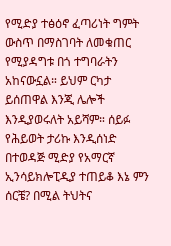የሚድያ ተፅዕኖ ፈጣሪነት ግምት ውስጥ በማስገባት ለመቁጠር የሚያዳግቱ በጎ ተግባራትን አከናውኗል። ይህም ርካታ ይሰጠዋል እንጂ ሌሎች እንዲያወሩለት አይሻም። ሰይፉ የሕይወት ታሪኩ እንዲሰነድ በተወዳጅ ሚድያ የአማርኛ ኢንሳይክሎፒዲያ ተጠይቆ እኔ ምን ሰርቼ? በሚል ትህትና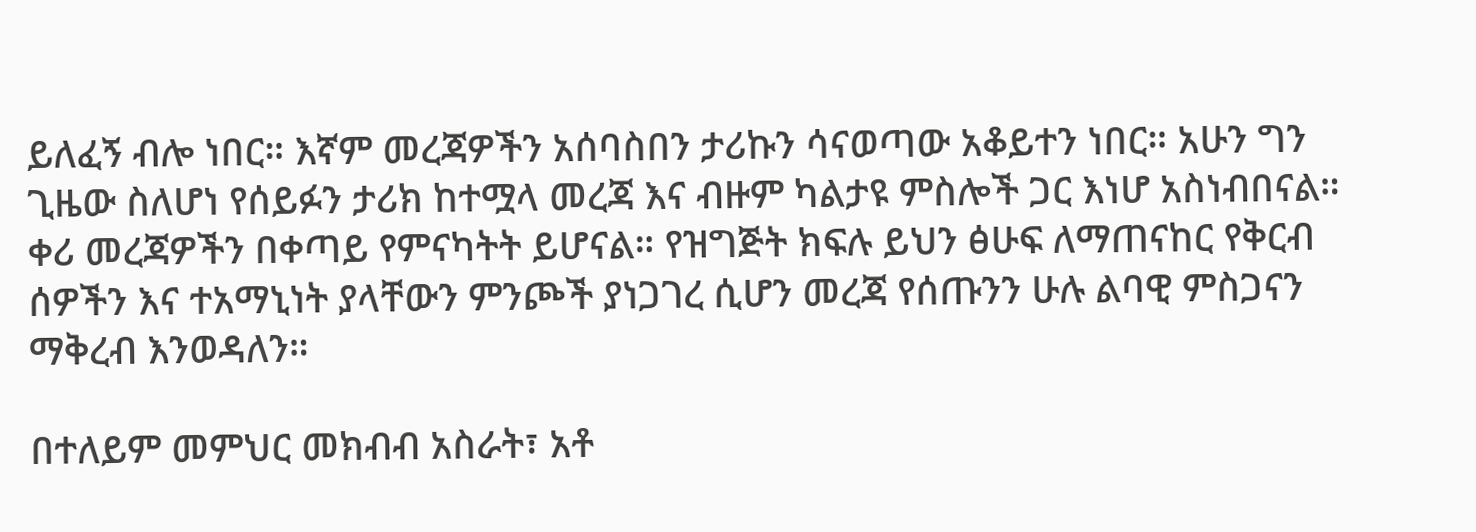ይለፈኝ ብሎ ነበር። እኛም መረጃዎችን አሰባስበን ታሪኩን ሳናወጣው አቆይተን ነበር። አሁን ግን ጊዜው ስለሆነ የሰይፉን ታሪክ ከተሟላ መረጃ እና ብዙም ካልታዩ ምስሎች ጋር እነሆ አስነብበናል። ቀሪ መረጃዎችን በቀጣይ የምናካትት ይሆናል። የዝግጅት ክፍሉ ይህን ፅሁፍ ለማጠናከር የቅርብ ሰዎችን እና ተአማኒነት ያላቸውን ምንጮች ያነጋገረ ሲሆን መረጃ የሰጡንን ሁሉ ልባዊ ምስጋናን ማቅረብ እንወዳለን።

በተለይም መምህር መክብብ አስራት፣ አቶ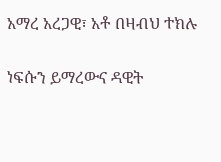አማረ አረጋዊ፣ አቶ በዛብህ ተክሉ

ነፍሱን ይማረውና ዳዊት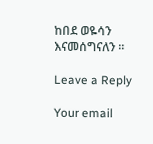ከበደ ወዬሳን እናመሰግናለን ።

Leave a Reply

Your email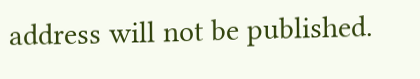address will not be published.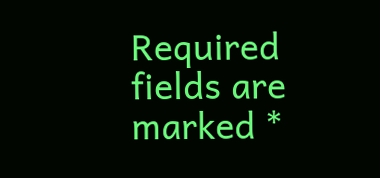Required fields are marked *